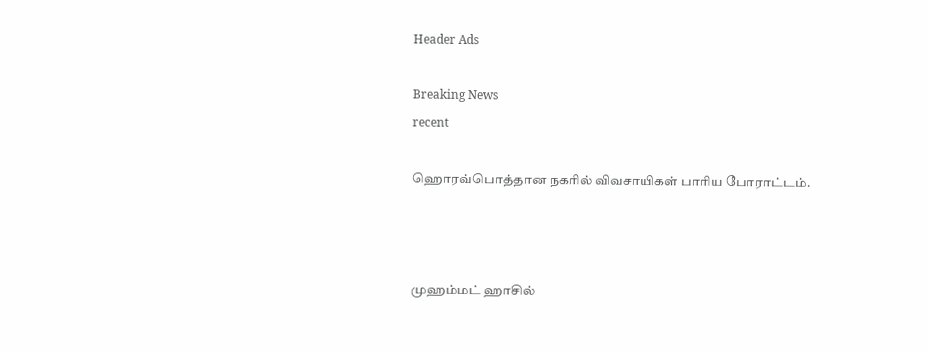Header Ads

Breaking News
recent

ஹொரவ்பொத்தான நகரில் விவசாயிகள் பாரிய போராட்டம்.



முஹம்மட் ஹாசில்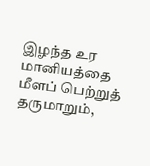இழந்த உர மானியத்தை மீளப் பெற்றுத் தருமாறும்,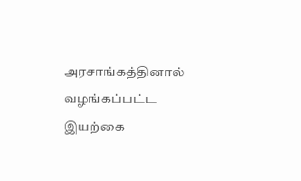அரசாங்கத்தினால் வழங்கப்பட்ட இயற்கை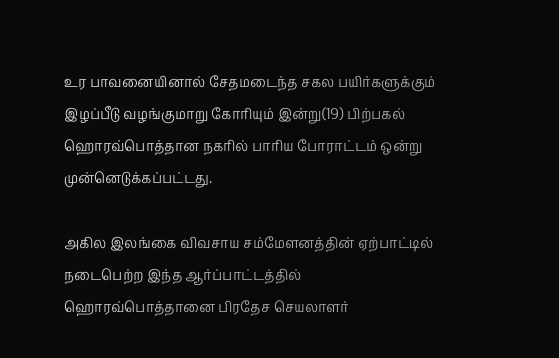உர பாவனையினால் சேதமடைந்த சகல பயிர்களுக்கும் இழப்பீடு வழங்குமாறு கோரியும் இன்று(19) பிற்பகல் ஹொரவ்பொத்தான நகரில் பாரிய போராட்டம் ஒன்று முன்னெடுக்கப்பட்டது.

அகில இலங்கை விவசாய சம்மேளனத்தின் ஏற்பாட்டில் நடைபெற்ற இந்த ஆர்ப்பாட்டத்தில் ஹொரவ்பொத்தானை பிரதேச செயலாளர்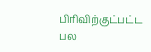பிரிவிற்குட்பட்ட பல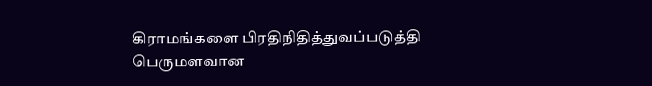கிராமங்களை பிரதிநிதித்துவப்படுத்தி பெருமளவான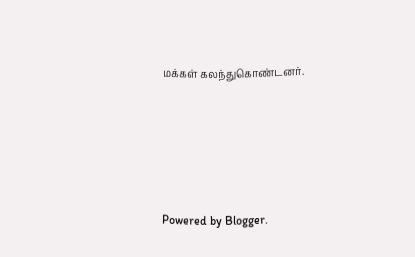மக்கள் கலந்துகொண்டனர்.





Powered by Blogger.